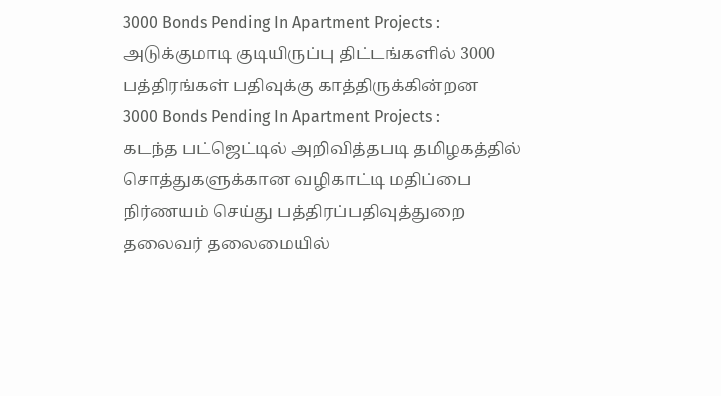3000 Bonds Pending In Apartment Projects : அடுக்குமாடி குடியிருப்பு திட்டங்களில் 3000 பத்திரங்கள் பதிவுக்கு காத்திருக்கின்றன
3000 Bonds Pending In Apartment Projects :
கடந்த பட்ஜெட்டில் அறிவித்தபடி தமிழகத்தில் சொத்துகளுக்கான வழிகாட்டி மதிப்பை நிர்ணயம் செய்து பத்திரப்பதிவுத்துறை தலைவர் தலைமையில்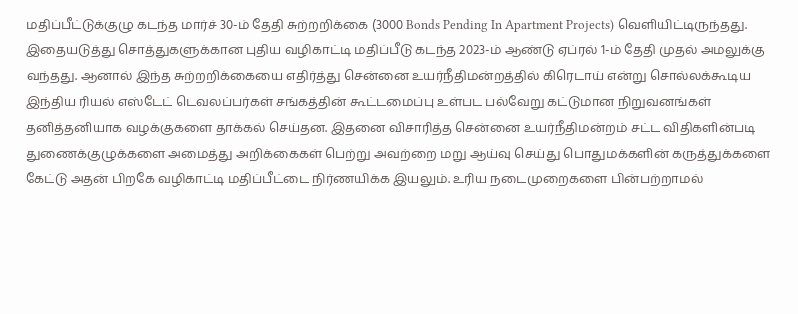மதிப்பீட்டுக்குழு கடந்த மார்ச் 30-ம் தேதி சுற்றறிக்கை (3000 Bonds Pending In Apartment Projects) வெளியிட்டிருந்தது. இதையடுத்து சொத்துகளுக்கான புதிய வழிகாட்டி மதிப்பீடு கடந்த 2023-ம் ஆண்டு ஏப்ரல் 1-ம் தேதி முதல் அமலுக்கு வந்தது. ஆனால் இந்த சுற்றறிக்கையை எதிர்த்து சென்னை உயர்நீதிமன்றத்தில் கிரெடாய் என்று சொல்லக்கூடிய இந்திய ரியல் எஸ்டேட் டெவலப்பர்கள் சங்கத்தின் கூட்டமைப்பு உள்பட பல்வேறு கட்டுமான நிறுவனங்கள் தனித்தனியாக வழக்குகளை தாக்கல் செய்தன. இதனை விசாரித்த சென்னை உயர்நீதிமன்றம் சட்ட விதிகளின்படி துணைக்குழுக்களை அமைத்து அறிக்கைகள் பெற்று அவற்றை மறு ஆய்வு செய்து பொதுமக்களின் கருத்துக்களை கேட்டு அதன் பிறகே வழிகாட்டி மதிப்பீட்டை நிர்ணயிக்க இயலும். உரிய நடைமுறைகளை பின்பற்றாமல்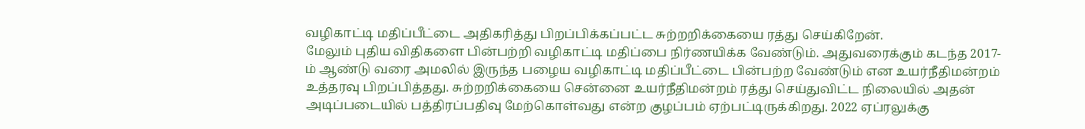வழிகாட்டி மதிப்பீட்டை அதிகரித்து பிறப்பிக்கப்பட்ட சுற்றறிக்கையை ரத்து செய்கிறேன்.
மேலும் புதிய விதிகளை பின்பற்றி வழிகாட்டி மதிப்பை நிர்ணயிக்க வேண்டும். அதுவரைக்கும் கடந்த 2017-ம் ஆண்டு வரை அமலில் இருந்த பழைய வழிகாட்டி மதிப்பீட்டை பின்பற்ற வேண்டும் என உயர்நீதிமன்றம் உத்தரவு பிறப்பித்தது. சுற்றறிக்கையை சென்னை உயர்நீதிமன்றம் ரத்து செய்துவிட்ட நிலையில் அதன் அடிப்படையில் பத்திரப்பதிவு மேற்கொள்வது என்ற குழப்பம் ஏற்பட்டிருக்கிறது. 2022 ஏப்ரலுக்கு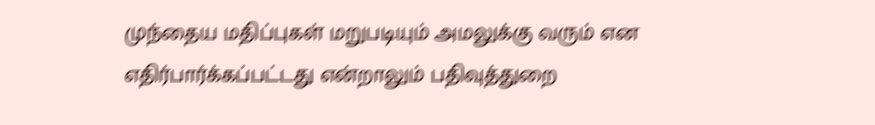முந்தைய மதிப்புகள் மறுபடியும் அமலுக்கு வரும் என எதிர்பார்க்கப்பட்டது என்றாலும் பதிவுத்துறை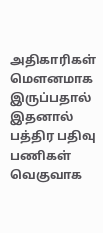அதிகாரிகள் மௌனமாக இருப்பதால் இதனால் பத்திர பதிவு பணிகள் வெகுவாக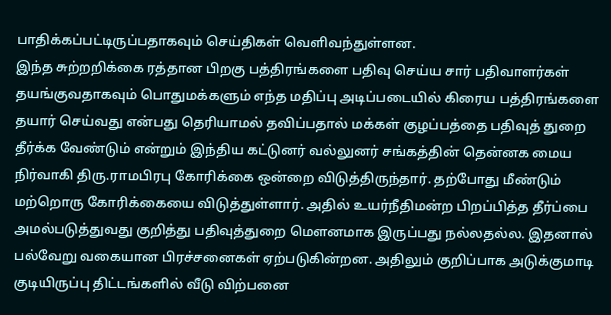பாதிக்கப்பட்டிருப்பதாகவும் செய்திகள் வெளிவந்துள்ளன.
இந்த சுற்றறிக்கை ரத்தான பிறகு பத்திரங்களை பதிவு செய்ய சார் பதிவாளர்கள் தயங்குவதாகவும் பொதுமக்களும் எந்த மதிப்பு அடிப்படையில் கிரைய பத்திரங்களை தயார் செய்வது என்பது தெரியாமல் தவிப்பதால் மக்கள் குழப்பத்தை பதிவுத் துறை தீர்க்க வேண்டும் என்றும் இந்திய கட்டுனர் வல்லுனர் சங்கத்தின் தென்னக மைய நிர்வாகி திரு.ராமபிரபு கோரிக்கை ஒன்றை விடுத்திருந்தார். தற்போது மீண்டும் மற்றொரு கோரிக்கையை விடுத்துள்ளார். அதில் உயர்நீதிமன்ற பிறப்பித்த தீர்ப்பை அமல்படுத்துவது குறித்து பதிவுத்துறை மௌனமாக இருப்பது நல்லதல்ல. இதனால் பல்வேறு வகையான பிரச்சனைகள் ஏற்படுகின்றன. அதிலும் குறிப்பாக அடுக்குமாடி குடியிருப்பு திட்டங்களில் வீடு விற்பனை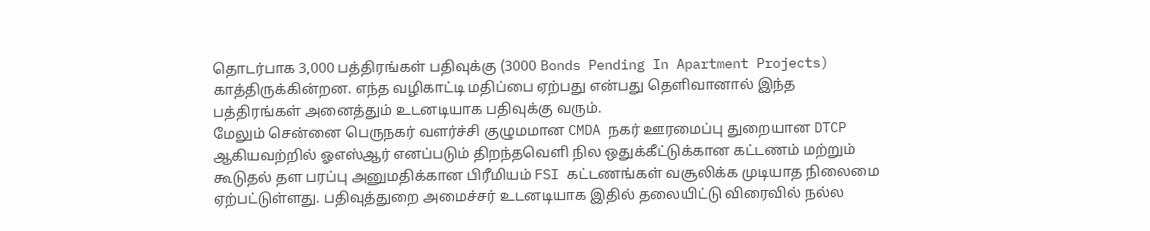தொடர்பாக 3,000 பத்திரங்கள் பதிவுக்கு (3000 Bonds Pending In Apartment Projects) காத்திருக்கின்றன. எந்த வழிகாட்டி மதிப்பை ஏற்பது என்பது தெளிவானால் இந்த பத்திரங்கள் அனைத்தும் உடனடியாக பதிவுக்கு வரும்.
மேலும் சென்னை பெருநகர் வளர்ச்சி குழுமமான CMDA நகர் ஊரமைப்பு துறையான DTCP ஆகியவற்றில் ஓஎஸ்ஆர் எனப்படும் திறந்தவெளி நில ஒதுக்கீட்டுக்கான கட்டணம் மற்றும் கூடுதல் தள பரப்பு அனுமதிக்கான பிரீமியம் FSI கட்டணங்கள் வசூலிக்க முடியாத நிலைமை ஏற்பட்டுள்ளது. பதிவுத்துறை அமைச்சர் உடனடியாக இதில் தலையிட்டு விரைவில் நல்ல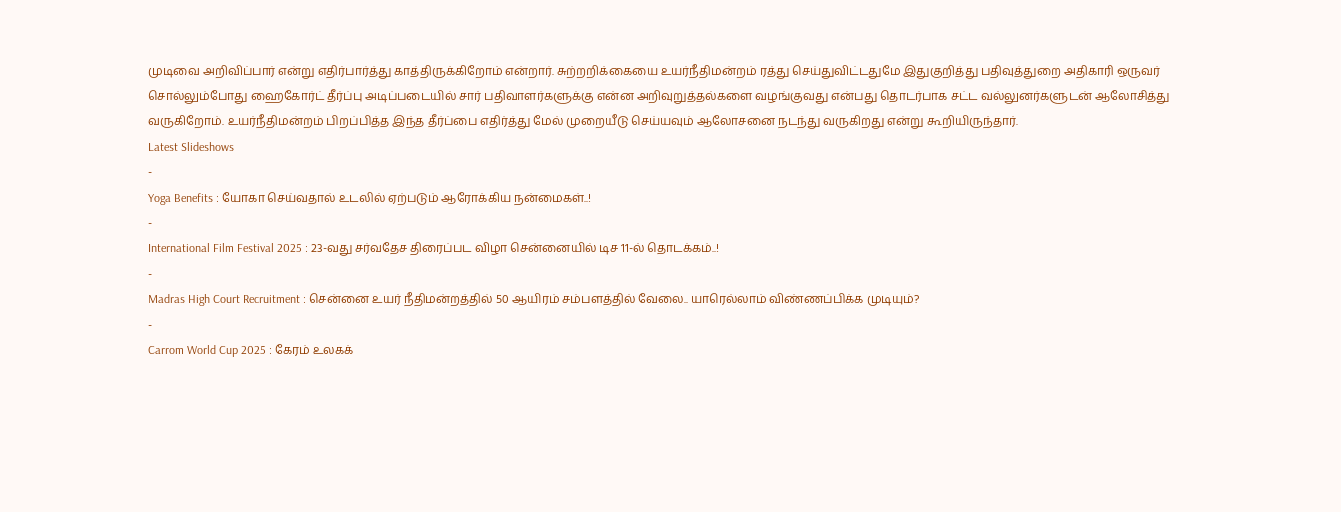முடிவை அறிவிப்பார் என்று எதிர்பார்த்து காத்திருக்கிறோம் என்றார். சுற்றறிக்கையை உயர்நீதிமன்றம் ரத்து செய்துவிட்டதுமே இதுகுறித்து பதிவுத்துறை அதிகாரி ஒருவர் சொல்லும்போது ஹைகோர்ட் தீர்ப்பு அடிப்படையில் சார் பதிவாளர்களுக்கு என்ன அறிவுறுத்தல்களை வழங்குவது என்பது தொடர்பாக சட்ட வல்லுனர்களுடன் ஆலோசித்து வருகிறோம். உயர்நீதிமன்றம் பிறப்பித்த இந்த தீர்ப்பை எதிர்த்து மேல் முறையீடு செய்யவும் ஆலோசனை நடந்து வருகிறது என்று கூறியிருந்தார்.
Latest Slideshows
-
Yoga Benefits : யோகா செய்வதால் உடலில் ஏற்படும் ஆரோக்கிய நன்மைகள்..!
-
International Film Festival 2025 : 23-வது சர்வதேச திரைப்பட விழா சென்னையில் டிச 11-ல் தொடக்கம்..!
-
Madras High Court Recruitment : சென்னை உயர் நீதிமன்றத்தில் 50 ஆயிரம் சம்பளத்தில் வேலை.. யாரெல்லாம் விண்ணப்பிக்க முடியும்?
-
Carrom World Cup 2025 : கேரம் உலகக்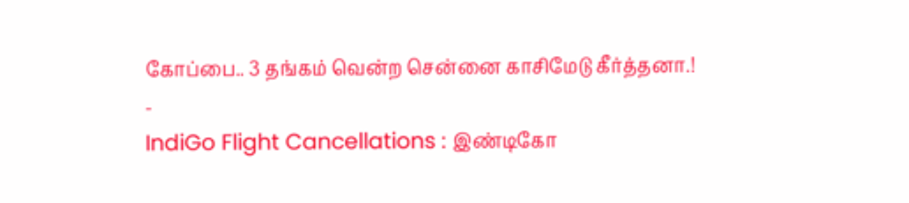கோப்பை.. 3 தங்கம் வென்ற சென்னை காசிமேடு கீர்த்தனா.!
-
IndiGo Flight Cancellations : இண்டிகோ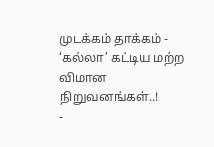முடக்கம் தாக்கம் - ‘கல்லா’ கட்டிய மற்ற விமான நிறுவனங்கள்..!
-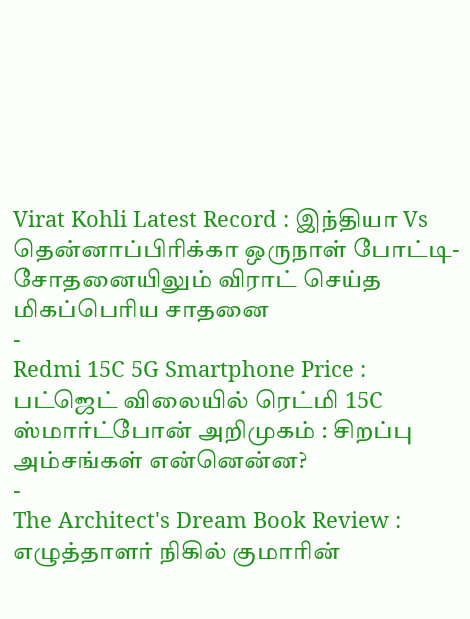Virat Kohli Latest Record : இந்தியா Vs தென்னாப்பிரிக்கா ஒருநாள் போட்டி- சோதனையிலும் விராட் செய்த மிகப்பெரிய சாதனை
-
Redmi 15C 5G Smartphone Price : பட்ஜெட் விலையில் ரெட்மி 15C ஸ்மார்ட்போன் அறிமுகம் : சிறப்பு அம்சங்கள் என்னென்ன?
-
The Architect's Dream Book Review : எழுத்தாளர் நிகில் குமாரின்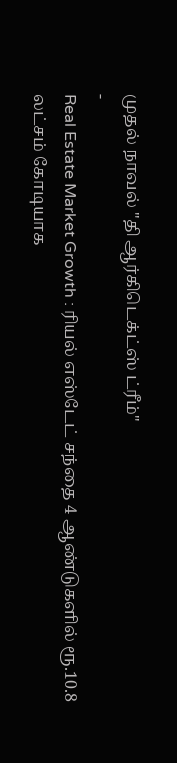முதல் நாவல் "தி ஆர்கிடெக்ட்ஸ் ட்ரீம்"
-
Real Estate Market Growth : ரியல் எஸ்டேட் சந்தை 4 ஆண்டுகளில் ரூ.10.8 லட்சம் கோடியாக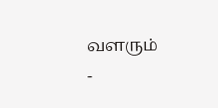வளரும்
-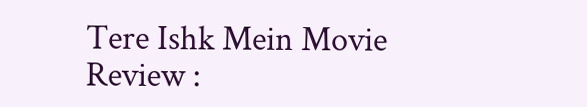Tere Ishk Mein Movie Review :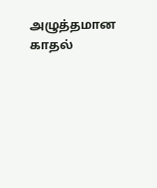அழுத்தமான காதல்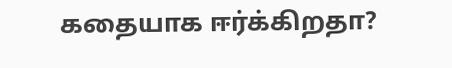கதையாக ஈர்க்கிறதா?